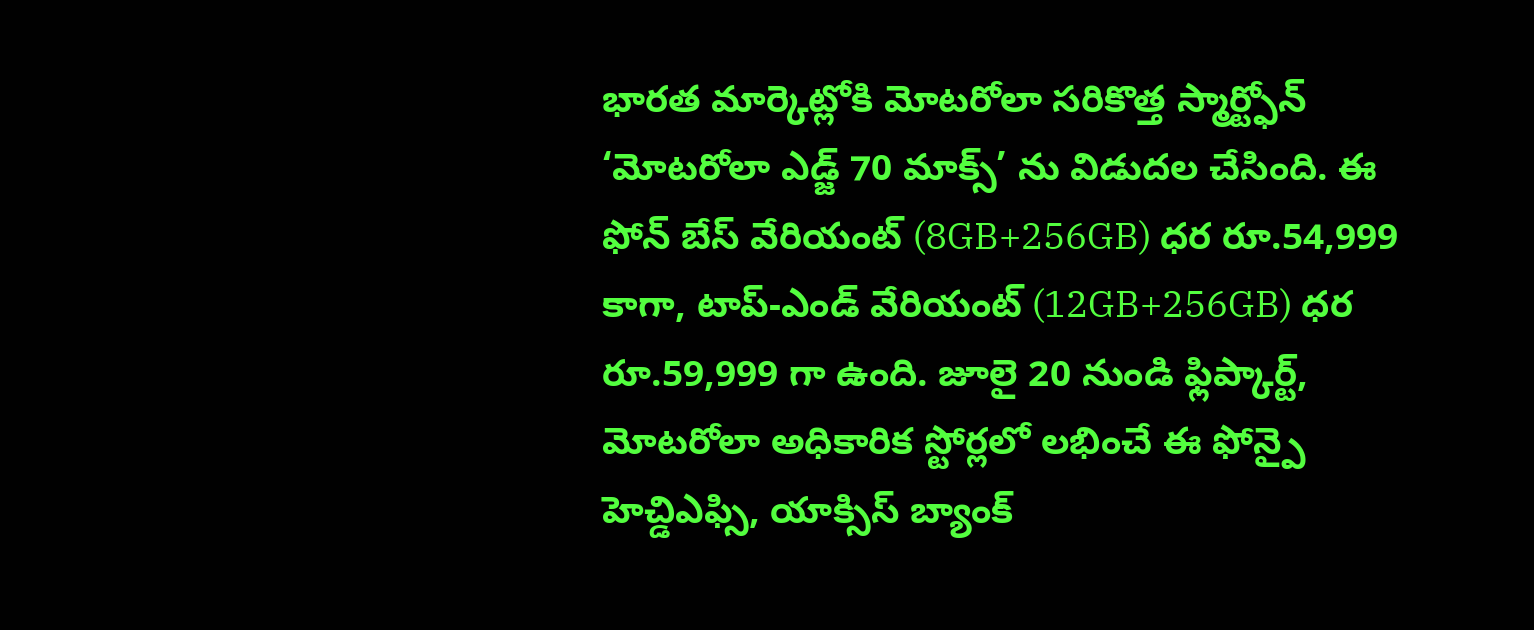భారత మార్కెట్లోకి మోటరోలా సరికొత్త స్మార్ట్ఫోన్ ‘మోటరోలా ఎడ్జ్ 70 మాక్స్’ ను విడుదల చేసింది. ఈ ఫోన్ బేస్ వేరియంట్ (8GB+256GB) ధర రూ.54,999 కాగా, టాప్-ఎండ్ వేరియంట్ (12GB+256GB) ధర రూ.59,999 గా ఉంది. జూలై 20 నుండి ఫ్లిప్కార్ట్, మోటరోలా అధికారిక స్టోర్లలో లభించే ఈ ఫోన్పై హెచ్డిఎఫ్సి, యాక్సిస్ బ్యాంక్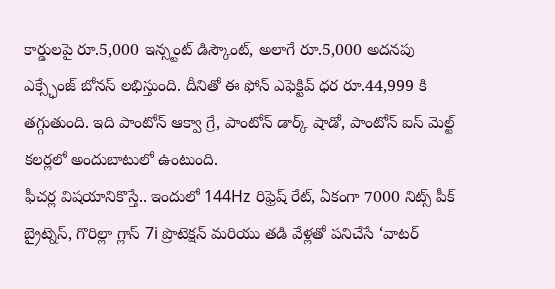కార్డులపై రూ.5,000 ఇన్స్టంట్ డిస్కౌంట్, అలాగే రూ.5,000 అదనపు ఎక్స్ఛేంజ్ బోనస్ లభిస్తుంది. దీనితో ఈ ఫోన్ ఎఫెక్టివ్ ధర రూ.44,999 కి తగ్గుతుంది. ఇది పాంటోన్ ఆక్వా గ్రే, పాంటోన్ డార్క్ షాడో, పాంటోన్ ఐస్ మెల్ట్ కలర్లలో అందుబాటులో ఉంటుంది.
ఫీచర్ల విషయానికొస్తే.. ఇందులో 144Hz రిఫ్రెష్ రేట్, ఏకంగా 7000 నిట్స్ పీక్ బ్రైట్నెస్, గొరిల్లా గ్లాస్ 7i ప్రొటెక్షన్ మరియు తడి వేళ్లతో పనిచేసే ‘వాటర్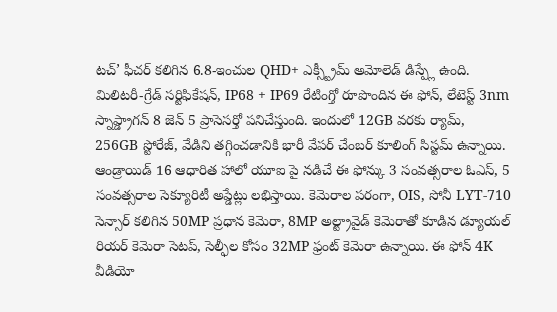టచ్’ ఫీచర్ కలిగిన 6.8-ఇంచుల QHD+ ఎక్స్ట్రీమ్ అమోలెడ్ డిస్ప్లే ఉంది. మిలిటరీ-గ్రేడ్ సర్టిఫికేషన్, IP68 + IP69 రేటింగ్తో రూపొందిన ఈ ఫోన్, లేటెస్ట్ 3nm స్నాప్డ్రాగన్ 8 జెన్ 5 ప్రాసెసర్తో పనిచేస్తుంది. ఇందులో 12GB వరకు ర్యామ్, 256GB స్టోరేజ్, వేడిని తగ్గించడానికి భారీ వేపర్ చేంబర్ కూలింగ్ సిస్టమ్ ఉన్నాయి.
ఆండ్రాయిడ్ 16 ఆధారిత హాలో యూఐ పై నడిచే ఈ ఫోన్కు 3 సంవత్సరాల ఓఎస్, 5 సంవత్సరాల సెక్యూరిటీ అప్డేట్లు లభిస్తాయి. కెమెరాల పరంగా, OIS, సోనీ LYT-710 సెన్సార్ కలిగిన 50MP ప్రధాన కెమెరా, 8MP అల్ట్రావైడ్ కెమెరాతో కూడిన డ్యూయల్ రియర్ కెమెరా సెటప్, సెల్ఫీల కోసం 32MP ఫ్రంట్ కెమెరా ఉన్నాయి. ఈ ఫోన్ 4K వీడియో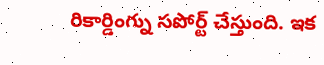రికార్డింగ్ను సపోర్ట్ చేస్తుంది. ఇక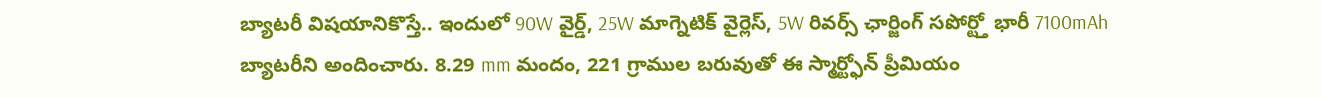బ్యాటరీ విషయానికొస్తే.. ఇందులో 90W వైర్డ్, 25W మాగ్నెటిక్ వైర్లెస్, 5W రివర్స్ ఛార్జింగ్ సపోర్ట్తో భారీ 7100mAh బ్యాటరీని అందించారు. 8.29 mm మందం, 221 గ్రాముల బరువుతో ఈ స్మార్ట్ఫోన్ ప్రీమియం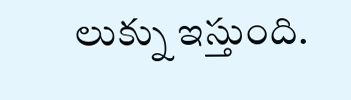లుక్ను ఇస్తుంది.